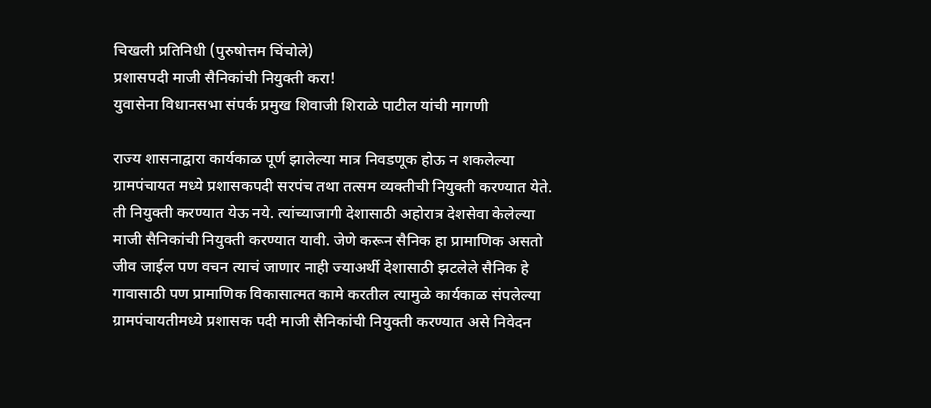चिखली प्रतिनिधी (पुरुषोत्तम चिंचोले)
प्रशासपदी माजी सैनिकांची नियुक्ती करा!
युवासेना विधानसभा संपर्क प्रमुख शिवाजी शिराळे पाटील यांची मागणी

राज्य शासनाद्वारा कार्यकाळ पूर्ण झालेल्या मात्र निवडणूक होऊ न शकलेल्या ग्रामपंचायत मध्ये प्रशासकपदी सरपंच तथा तत्सम व्यक्तीची नियुक्ती करण्यात येते. ती नियुक्ती करण्यात येऊ नये. त्यांच्याजागी देशासाठी अहोरात्र देशसेवा केलेल्या माजी सैनिकांची नियुक्ती करण्यात यावी. जेणे करून सैनिक हा प्रामाणिक असतो जीव जाईल पण वचन त्याचं जाणार नाही ज्याअर्थी देशासाठी झटलेले सैनिक हे गावासाठी पण प्रामाणिक विकासात्मत कामे करतील त्यामुळे कार्यकाळ संपलेल्या ग्रामपंचायतीमध्ये प्रशासक पदी माजी सैनिकांची नियुक्ती करण्यात असे निवेदन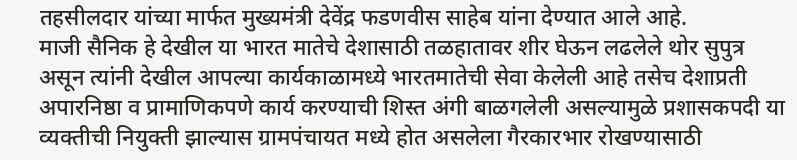तहसीलदार यांच्या मार्फत मुख्यमंत्री देवेंद्र फडणवीस साहेब यांना देण्यात आले आहे.
माजी सैनिक हे देखील या भारत मातेचे देशासाठी तळहातावर शीर घेऊन लढलेले थोर सुपुत्र असून त्यांनी देखील आपल्या कार्यकाळामध्ये भारतमातेची सेवा केलेली आहे तसेच देशाप्रती अपारनिष्ठा व प्रामाणिकपणे कार्य करण्याची शिस्त अंगी बाळगलेली असल्यामुळे प्रशासकपदी या व्यक्तीची नियुक्ती झाल्यास ग्रामपंचायत मध्ये होत असलेला गैरकारभार रोखण्यासाठी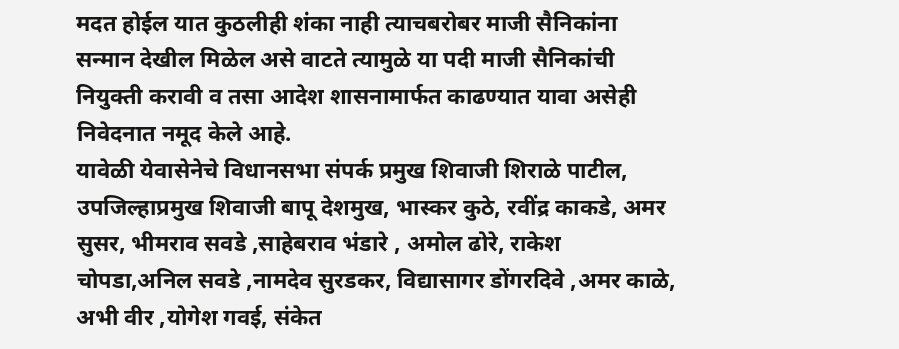मदत होईल यात कुठलीही शंका नाही त्याचबरोबर माजी सैनिकांना सन्मान देखील मिळेल असे वाटते त्यामुळे या पदी माजी सैनिकांची नियुक्ती करावी व तसा आदेश शासनामार्फत काढण्यात यावा असेही निवेदनात नमूद केले आहे.
यावेळी येवासेनेचे विधानसभा संपर्क प्रमुख शिवाजी शिराळे पाटील, उपजिल्हाप्रमुख शिवाजी बापू देशमुख, भास्कर कुठे, रवींद्र काकडे, अमर सुसर, भीमराव सवडे ,साहेबराव भंडारे , अमोल ढोरे, राकेश चोपडा,अनिल सवडे ,नामदेव सुरडकर, विद्यासागर डोंगरदिवे ,अमर काळे, अभी वीर ,योगेश गवई, संकेत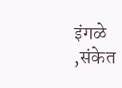इंगळे ,संकेत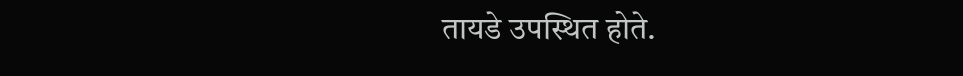तायडे उपस्थित होते.